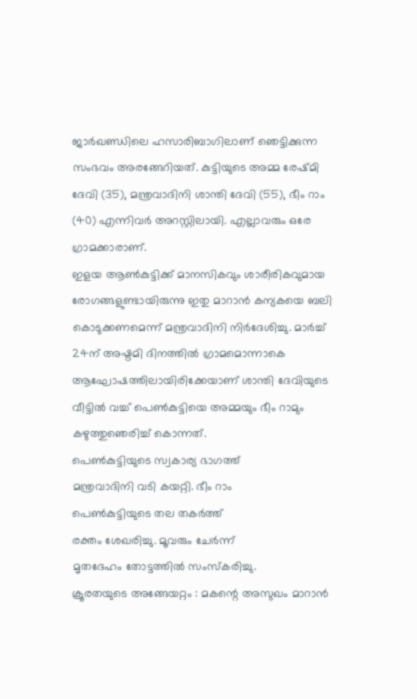ജാർഖണ്ഡിലെ ഹസാരിബാഗിലാണ് ഞെട്ടിക്കുന്ന സംഭവം അരങ്ങേറിയത്. കുട്ടിയുടെ അമ്മ രേഷ്മി ദേവി (35), മന്ത്രവാദിനി ശാന്തി ദേവി (55), ഭീം റാം (40) എന്നിവർ അറസ്റ്റിലായി. എല്ലാവരും ഒരേ ഗ്രാമക്കാരാണ്.
ഇളയ ആൺകുട്ടിക്ക് മാനസികവും ശാരീരികവുമായ രോഗങ്ങളുണ്ടായിരുന്നു ഇതു മാറാൻ കന്യകയെ ബലി കൊടുക്കണമെന്ന് മന്ത്രവാദിനി നിർദേശിച്ചു. മാർച്ച് 24ന് അഷ്ടമി ദിനത്തിൽ ഗ്രാമമൊന്നാകെ ആഘോഷത്തിലായിരിക്കേയാണ് ശാന്തി ദേവിയുടെ വീട്ടിൽ വച്ച് പെൺകുട്ടിയെ അമ്മയും ഭീം റാമും കഴുത്തുഞെരിച്ച് കൊന്നത്.
പെൺകുട്ടിയുടെ സ്വകാര്യ ഭാഗത്ത്
മന്ത്രവാദിനി വടി കയറ്റി. ഭീം റാം
പെൺകുട്ടിയുടെ തല തകർത്ത്
രക്തം ശേഖരിച്ചു. മൂവരും ചേർന്ന്
മൃതദേഹം തോട്ടത്തിൽ സംസ്കരിച്ചു.
ക്രൂരതയുടെ അങ്ങേയറ്റം : മകന്റെ അസുഖം മാറാൻ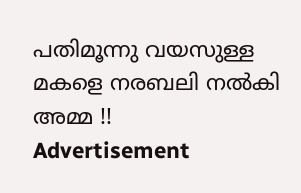പതിമൂന്നു വയസുള്ള മകളെ നരബലി നൽകി അമ്മ !!
Advertisement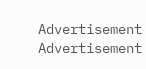Advertisement
Advertisement